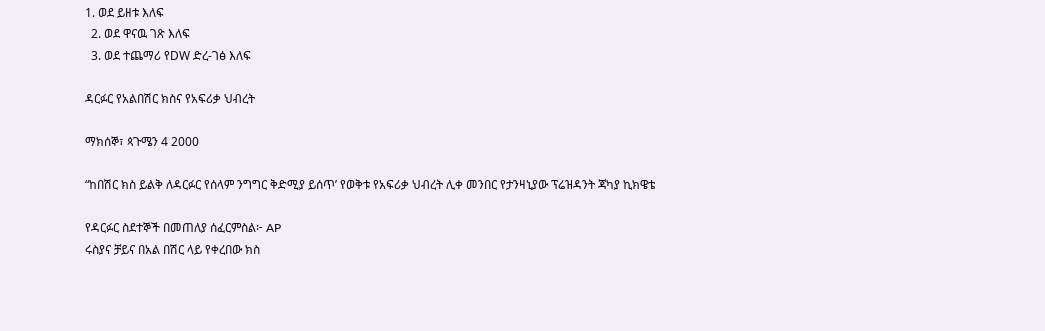1. ወደ ይዘቱ እለፍ
  2. ወደ ዋናዉ ገጽ እለፍ
  3. ወደ ተጨማሪ የDW ድረ-ገፅ እለፍ

ዳርፉር የአልበሽር ክስና የአፍሪቃ ህብረት

ማክሰኞ፣ ጳጉሜን 4 2000

“ከበሽር ክስ ይልቅ ለዳርፉር የሰላም ንግግር ቅድሚያ ይሰጥ’ የወቅቱ የአፍሪቃ ህብረት ሊቀ መንበር የታንዛኒያው ፕሬዝዳንት ጃካያ ኪክዌቴ

የዳርፉር ስደተኞች በመጠለያ ሰፈርምስል፦ AP
ሩስያና ቻይና በአል በሽር ላይ የቀረበው ክስ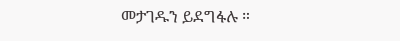መታገዱን ይደግፋሉ ።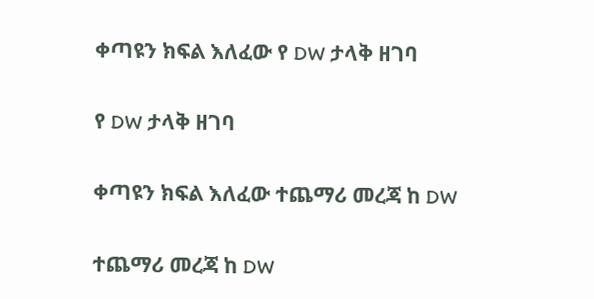ቀጣዩን ክፍል እለፈው የ DW ታላቅ ዘገባ

የ DW ታላቅ ዘገባ

ቀጣዩን ክፍል እለፈው ተጨማሪ መረጃ ከ DW

ተጨማሪ መረጃ ከ DW